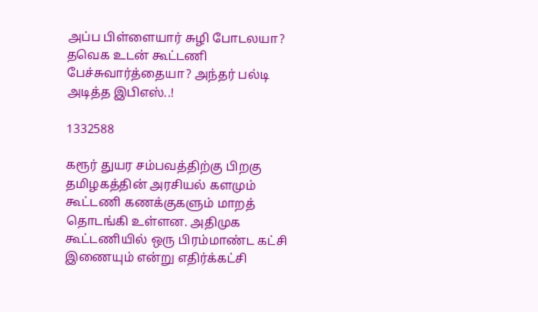அப்ப பிள்ளையார் சுழி போடலயா? தவெக உடன் கூட்டணி பேச்சுவார்த்தையா? அந்தர் பல்டி அடித்த இபிஎஸ்..!

1332588

கரூர் துயர சம்பவத்திற்கு பிறகு தமிழகத்தின் அரசியல் களமும் கூட்டணி கணக்குகளும் மாறத் தொடங்கி உள்ளன. அதிமுக கூட்டணியில் ஒரு பிரம்மாண்ட கட்சி இணையும் என்று எதிர்க்கட்சி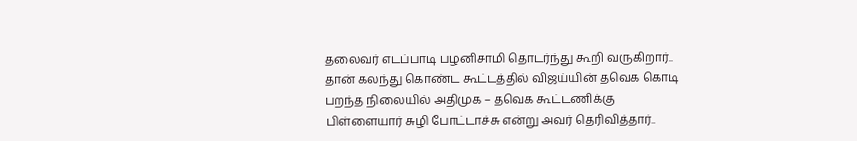தலைவர் எடப்பாடி பழனிசாமி தொடர்ந்து கூறி வருகிறார்.. தான் கலந்து கொண்ட கூட்டத்தில் விஜய்யின் தவெக கொடி பறந்த நிலையில் அதிமுக – தவெக கூட்டணிக்கு பிள்ளையார் சுழி போட்டாச்சு என்று அவர் தெரிவித்தார்..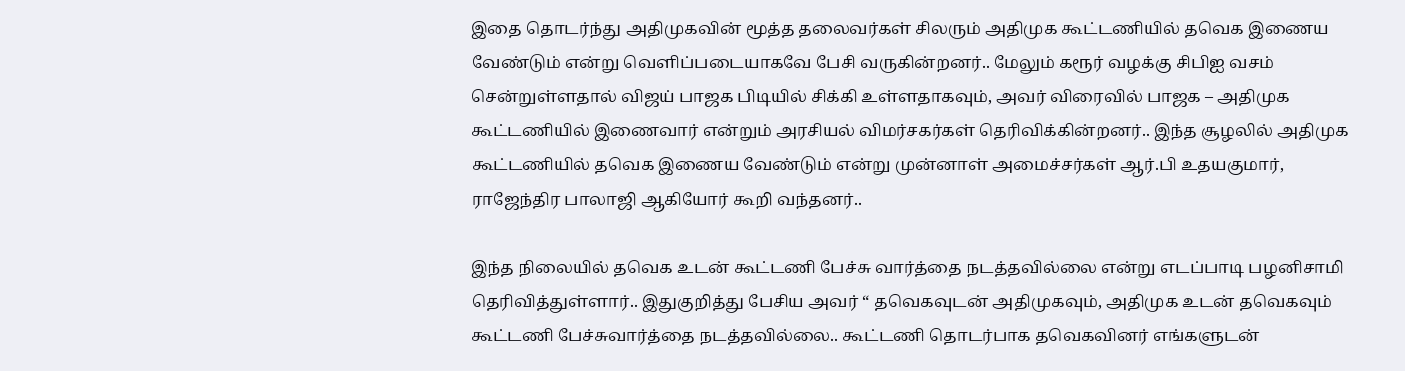இதை தொடர்ந்து அதிமுகவின் மூத்த தலைவர்கள் சிலரும் அதிமுக கூட்டணியில் தவெக இணைய வேண்டும் என்று வெளிப்படையாகவே பேசி வருகின்றனர்.. மேலும் கரூர் வழக்கு சிபிஐ வசம் சென்றுள்ளதால் விஜய் பாஜக பிடியில் சிக்கி உள்ளதாகவும், அவர் விரைவில் பாஜக – அதிமுக கூட்டணியில் இணைவார் என்றும் அரசியல் விமர்சகர்கள் தெரிவிக்கின்றனர்.. இந்த சூழலில் அதிமுக கூட்டணியில் தவெக இணைய வேண்டும் என்று முன்னாள் அமைச்சர்கள் ஆர்.பி உதயகுமார், ராஜேந்திர பாலாஜி ஆகியோர் கூறி வந்தனர்..

இந்த நிலையில் தவெக உடன் கூட்டணி பேச்சு வார்த்தை நடத்தவில்லை என்று எடப்பாடி பழனிசாமி தெரிவித்துள்ளார்.. இதுகுறித்து பேசிய அவர் “ தவெகவுடன் அதிமுகவும், அதிமுக உடன் தவெகவும் கூட்டணி பேச்சுவார்த்தை நடத்தவில்லை.. கூட்டணி தொடர்பாக தவெகவினர் எங்களுடன்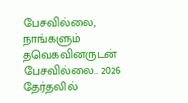பேசவில்லை, நாங்களும் தவெகவினருடன் பேசவில்லை.. 2026 தேர்தலில்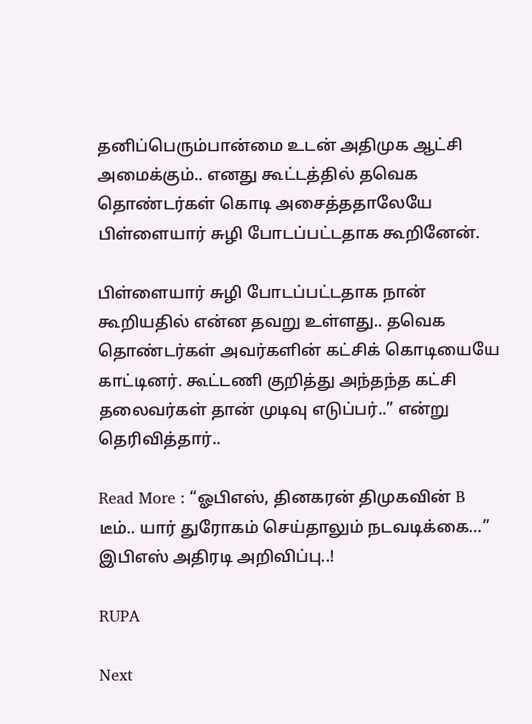தனிப்பெரும்பான்மை உடன் அதிமுக ஆட்சி அமைக்கும்.. எனது கூட்டத்தில் தவெக தொண்டர்கள் கொடி அசைத்ததாலேயே பிள்ளையார் சுழி போடப்பட்டதாக கூறினேன்.

பிள்ளையார் சுழி போடப்பட்டதாக நான் கூறியதில் என்ன தவறு உள்ளது.. தவெக தொண்டர்கள் அவர்களின் கட்சிக் கொடியையே காட்டினர். கூட்டணி குறித்து அந்தந்த கட்சி தலைவர்கள் தான் முடிவு எடுப்பர்..” என்று தெரிவித்தார்..

Read More : “ஓபிஎஸ், தினகரன் திமுகவின் B டீம்.. யார் துரோகம் செய்தாலும் நடவடிக்கை…” இபிஎஸ் அதிரடி அறிவிப்பு..!

RUPA

Next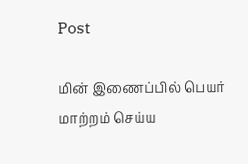Post

மின் இணைப்பில் பெயர் மாற்றம் செய்ய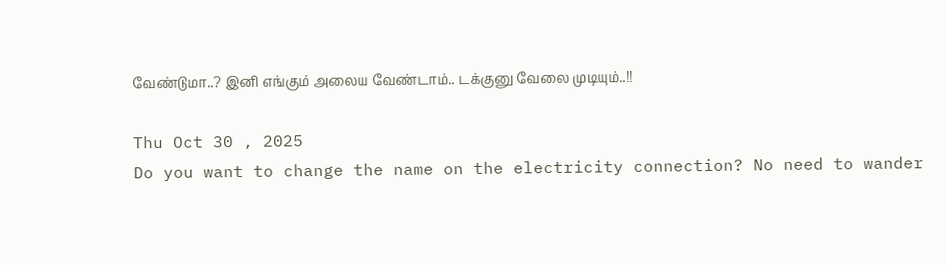வேண்டுமா..? இனி எங்கும் அலைய வேண்டாம்.. டக்குனு வேலை முடியும்..!!

Thu Oct 30 , 2025
Do you want to change the name on the electricity connection? No need to wander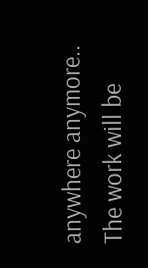anywhere anymore.. The work will be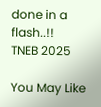done in a flash..!!
TNEB 2025

You May Like